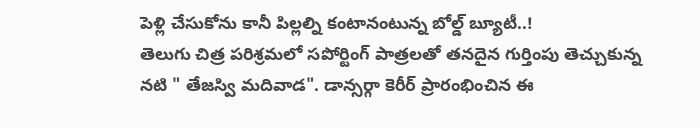పెళ్లి చేసుకోను కానీ పిల్లల్ని కంటానంటున్న బోల్డ్ బ్యూటీ..!
తెలుగు చిత్ర పరిశ్రమలో సపోర్టింగ్ పాత్రలతో తనదైన గుర్తింపు తెచ్చుకున్న నటి " తేజస్వి మదివాడ". డాన్సర్గా కెరీర్ ప్రారంభించిన ఈ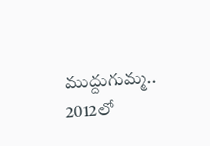ముద్దుగుమ్మ.. 2012లో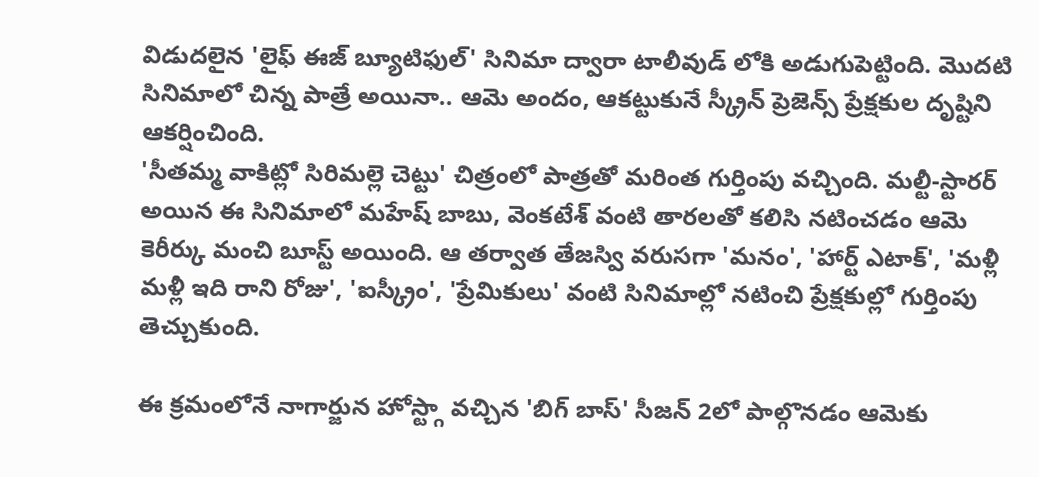విడుదలైన 'లైఫ్ ఈజ్ బ్యూటిఫుల్' సినిమా ద్వారా టాలీవుడ్ లోకి అడుగుపెట్టింది. మొదటి సినిమాలో చిన్న పాత్రే అయినా.. ఆమె అందం, ఆకట్టుకునే స్క్రీన్ ప్రెజెన్స్ ప్రేక్షకుల దృష్టిని ఆకర్షించింది.
'సీతమ్మ వాకిట్లో సిరిమల్లె చెట్టు' చిత్రంలో పాత్రతో మరింత గుర్తింపు వచ్చింది. మల్టీ-స్టారర్ అయిన ఈ సినిమాలో మహేష్ బాబు, వెంకటేశ్ వంటి తారలతో కలిసి నటించడం ఆమె కెరీర్కు మంచి బూస్ట్ అయింది. ఆ తర్వాత తేజస్వి వరుసగా 'మనం', 'హార్ట్ ఎటాక్', 'మళ్లీ మళ్లీ ఇది రాని రోజు', 'ఐస్క్రీం', 'ప్రేమికులు' వంటి సినిమాల్లో నటించి ప్రేక్షకుల్లో గుర్తింపు తెచ్చుకుంది.

ఈ క్రమంలోనే నాగార్జున హోస్ట్గా వచ్చిన 'బిగ్ బాస్' సీజన్ 2లో పాల్గొనడం ఆమెకు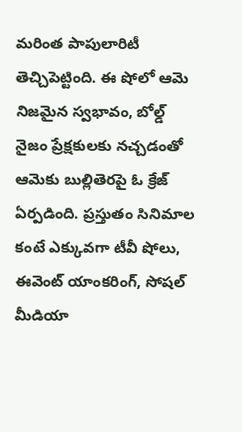మరింత పాపులారిటీ తెచ్చిపెట్టింది. ఈ షోలో ఆమె నిజమైన స్వభావం, బోల్డ్ నైజం ప్రేక్షకులకు నచ్చడంతో ఆమెకు బుల్లితెరపై ఓ క్రేజ్ ఏర్పడింది. ప్రస్తుతం సినిమాల కంటే ఎక్కువగా టీవీ షోలు, ఈవెంట్ యాంకరింగ్, సోషల్ మీడియా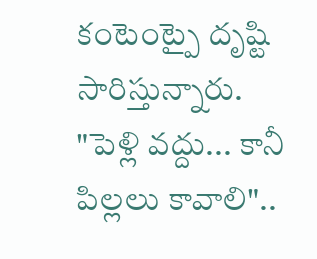కంటెంట్పై దృష్టి సారిస్తున్నారు.
"పెళ్లి వద్దు... కానీ పిల్లలు కావాలి"..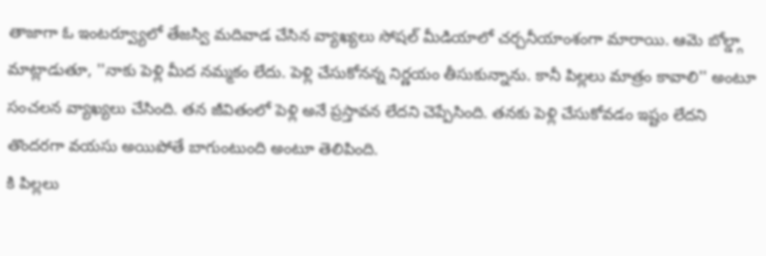తాజాగా ఓ ఇంటర్వ్యూలో తేజస్వి మదివాడ చేసిన వ్యాఖ్యలు సోషల్ మీడియాలో చర్చనీయాంశంగా మారాయి. ఆమె బోల్డ్గా మాట్లాడుతూ, ''నాకు పెళ్లి మీద నమ్మకం లేదు. పెళ్లి చేసుకోనన్న నిర్ణయం తీసుకున్నాను. కానీ పిల్లలు మాత్రం కావాలి'' అంటూ సంచలన వ్యాఖ్యలు చేసింది. తన జీవితంలో పెళ్లి అనే ప్రస్తావన లేదని చెప్పేసింది. తనకు పెళ్లి చేసుకోవడం ఇష్టం లేదని తొందరగా వయసు అయిపోతే బాగుంటుంది అంటూ తెలిపింది.
కి పిల్లలు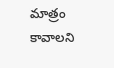మాత్రం కావాలని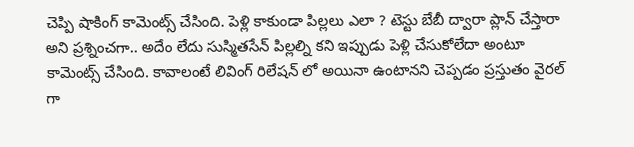చెప్పి షాకింగ్ కామెంట్స్ చేసింది. పెళ్లి కాకుండా పిల్లలు ఎలా ? టెస్టు బేబీ ద్వారా ప్లాన్ చేస్తారా అని ప్రశ్నించగా.. అదేం లేదు సుస్మితసేన్ పిల్లల్ని కని ఇప్పుడు పెళ్లి చేసుకోలేదా అంటూ కామెంట్స్ చేసింది. కావాలంటే లివింగ్ రిలేషన్ లో అయినా ఉంటానని చెప్పడం ప్రస్తుతం వైరల్ గా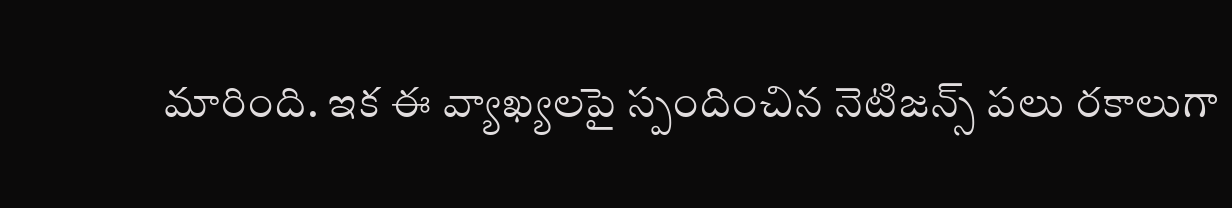మారింది. ఇక ఈ వ్యాఖ్యలపై స్పందించిన నెటిజన్స్ పలు రకాలుగా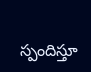స్పందిస్తూ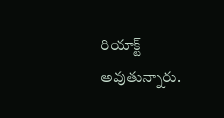రియాక్ట్ అవుతున్నారు.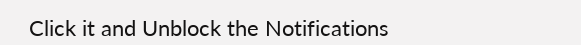Click it and Unblock the Notifications